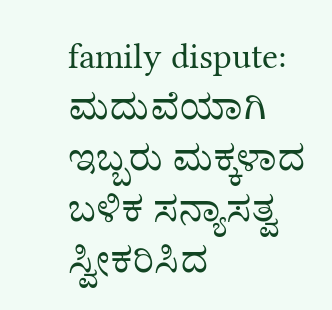family dispute: ಮದುವೆಯಾಗಿ ಇಬ್ಬರು ಮಕ್ಕಳಾದ ಬಳಿಕ ಸನ್ಯಾಸತ್ವ ಸ್ವೀಕರಿಸಿದ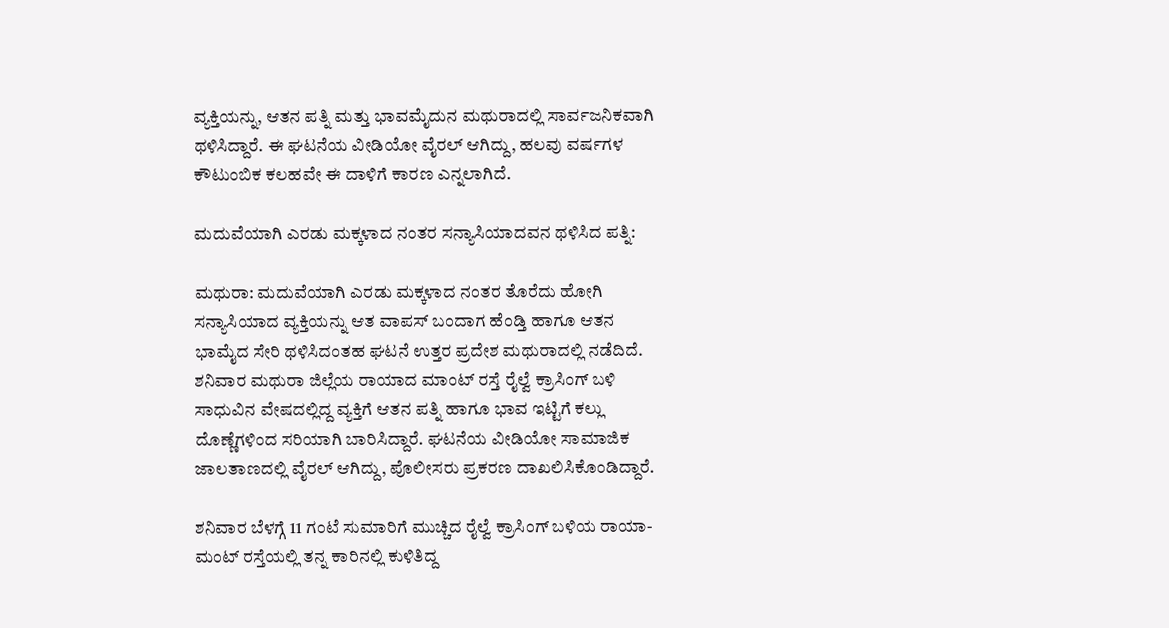ವ್ಯಕ್ತಿಯನ್ನು, ಆತನ ಪತ್ನಿ ಮತ್ತು ಭಾವಮೈದುನ ಮಥುರಾದಲ್ಲಿ ಸಾರ್ವಜನಿಕವಾಗಿ ಥಳಿಸಿದ್ದಾರೆ. ಈ ಘಟನೆಯ ವೀಡಿಯೋ ವೈರಲ್ ಆಗಿದ್ದು, ಹಲವು ವರ್ಷಗಳ ಕೌಟುಂಬಿಕ ಕಲಹವೇ ಈ ದಾಳಿಗೆ ಕಾರಣ ಎನ್ನಲಾಗಿದೆ.

ಮದುವೆಯಾಗಿ ಎರಡು ಮಕ್ಕಳಾದ ನಂತರ ಸನ್ಯಾಸಿಯಾದವನ ಥಳಿಸಿದ ಪತ್ನಿ:

ಮಥುರಾ: ಮದುವೆಯಾಗಿ ಎರಡು ಮಕ್ಕಳಾದ ನಂತರ ತೊರೆದು ಹೋಗಿ ಸನ್ಯಾಸಿಯಾದ ವ್ಯಕ್ತಿಯನ್ನು ಆತ ವಾಪಸ್ ಬಂದಾಗ ಹೆಂಡ್ತಿ ಹಾಗೂ ಆತನ ಭಾಮೈದ ಸೇರಿ ಥಳಿಸಿದಂತಹ ಘಟನೆ ಉತ್ತರ ಪ್ರದೇಶ ಮಥುರಾದಲ್ಲಿ ನಡೆದಿದೆ. ಶನಿವಾರ ಮಥುರಾ ಜಿಲ್ಲೆಯ ರಾಯಾದ ಮಾಂಟ್ ರಸ್ತೆ ರೈಲ್ವೆ ಕ್ರಾಸಿಂಗ್ ಬಳಿ ಸಾಧುವಿನ ವೇಷದಲ್ಲಿದ್ದ ವ್ಯಕ್ತಿಗೆ ಆತನ ಪತ್ನಿ ಹಾಗೂ ಭಾವ ಇಟ್ಟಿಗೆ ಕಲ್ಲು ದೊಣ್ಣೆಗಳಿಂದ ಸರಿಯಾಗಿ ಬಾರಿಸಿದ್ದಾರೆ. ಘಟನೆಯ ವೀಡಿಯೋ ಸಾಮಾಜಿಕ ಜಾಲತಾಣದಲ್ಲಿ ವೈರಲ್ ಆಗಿದ್ದು, ಪೊಲೀಸರು ಪ್ರಕರಣ ದಾಖಲಿಸಿಕೊಂಡಿದ್ದಾರೆ.

ಶನಿವಾರ ಬೆಳಗ್ಗೆ 11 ಗಂಟೆ ಸುಮಾರಿಗೆ ಮುಚ್ಚಿದ ರೈಲ್ವೆ ಕ್ರಾಸಿಂಗ್ ಬಳಿಯ ರಾಯಾ-ಮಂಟ್ ರಸ್ತೆಯಲ್ಲಿ ತನ್ನ ಕಾರಿನಲ್ಲಿ ಕುಳಿತಿದ್ದ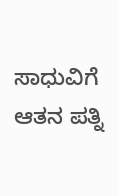ಸಾಧುವಿಗೆ ಆತನ ಪತ್ನಿ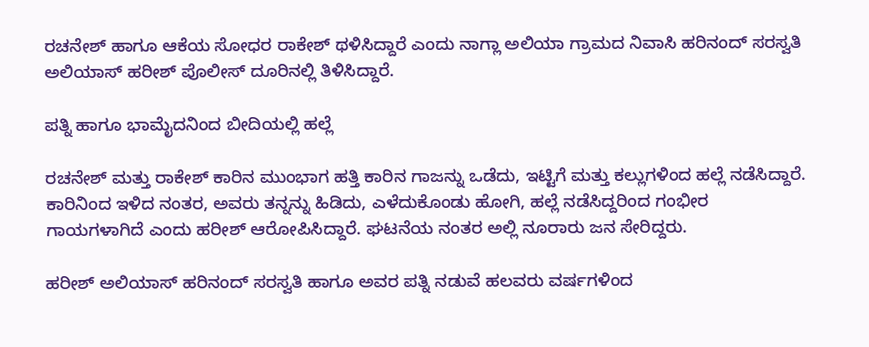ರಚನೇಶ್ ಹಾಗೂ ಆಕೆಯ ಸೋಧರ ರಾಕೇಶ್ ಥಳಿಸಿದ್ದಾರೆ ಎಂದು ನಾಗ್ಲಾ ಅಲಿಯಾ ಗ್ರಾಮದ ನಿವಾಸಿ ಹರಿನಂದ್ ಸರಸ್ವತಿ ಅಲಿಯಾಸ್ ಹರೀಶ್ ಪೊಲೀಸ್ ದೂರಿನಲ್ಲಿ ತಿಳಿಸಿದ್ದಾರೆ.

ಪತ್ನಿ ಹಾಗೂ ಭಾಮೈದನಿಂದ ಬೀದಿಯಲ್ಲಿ ಹಲ್ಲೆ

ರಚನೇಶ್ ಮತ್ತು ರಾಕೇಶ್ ಕಾರಿನ ಮುಂಭಾಗ ಹತ್ತಿ ಕಾರಿನ ಗಾಜನ್ನು ಒಡೆದು, ಇಟ್ಟಿಗೆ ಮತ್ತು ಕಲ್ಲುಗಳಿಂದ ಹಲ್ಲೆ ನಡೆಸಿದ್ದಾರೆ. ಕಾರಿನಿಂದ ಇಳಿದ ನಂತರ, ಅವರು ತನ್ನನ್ನು ಹಿಡಿದು, ಎಳೆದುಕೊಂಡು ಹೋಗಿ, ಹಲ್ಲೆ ನಡೆಸಿದ್ದರಿಂದ ಗಂಭೀರ ಗಾಯಗಳಾಗಿದೆ ಎಂದು ಹರೀಶ್ ಆರೋಪಿಸಿದ್ದಾರೆ. ಘಟನೆಯ ನಂತರ ಅಲ್ಲಿ ನೂರಾರು ಜನ ಸೇರಿದ್ದರು.

ಹರೀಶ್ ಅಲಿಯಾಸ್ ಹರಿನಂದ್ ಸರಸ್ವತಿ ಹಾಗೂ ಅವರ ಪತ್ನಿ ನಡುವೆ ಹಲವರು ವರ್ಷಗಳಿಂದ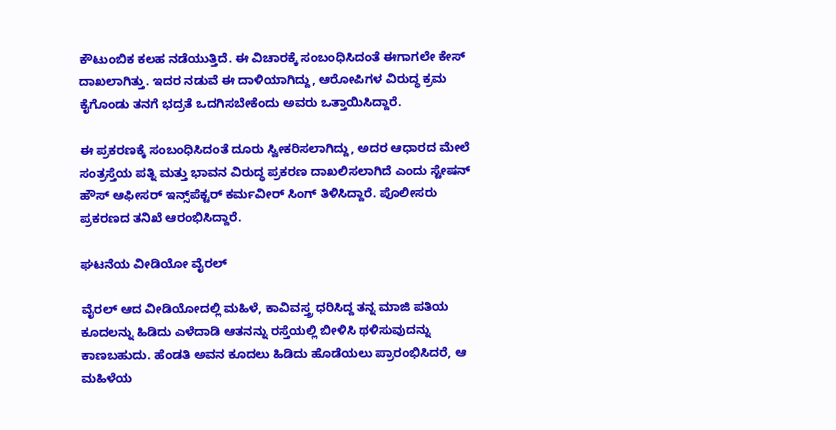ಕೌಟುಂಬಿಕ ಕಲಹ ನಡೆಯುತ್ತಿದೆ. ಈ ವಿಚಾರಕ್ಕೆ ಸಂಬಂಧಿಸಿದಂತೆ ಈಗಾಗಲೇ ಕೇಸ್ ದಾಖಲಾಗಿತ್ತು. ಇದರ ನಡುವೆ ಈ ದಾಳಿಯಾಗಿದ್ದು, ಆರೋಪಿಗಳ ವಿರುದ್ಧ ಕ್ರಮ ಕೈಗೊಂಡು ತನಗೆ ಭದ್ರತೆ ಒದಗಿಸಬೇಕೆಂದು ಅವರು ಒತ್ತಾಯಿಸಿದ್ದಾರೆ.

ಈ ಪ್ರಕರಣಕ್ಕೆ ಸಂಬಂಧಿಸಿದಂತೆ ದೂರು ಸ್ವೀಕರಿಸಲಾಗಿದ್ದು, ಅದರ ಆಧಾರದ ಮೇಲೆ ಸಂತ್ರಸ್ತೆಯ ಪತ್ನಿ ಮತ್ತು ಭಾವನ ವಿರುದ್ಧ ಪ್ರಕರಣ ದಾಖಲಿಸಲಾಗಿದೆ ಎಂದು ಸ್ಟೇಷನ್ ಹೌಸ್ ಆಫೀಸರ್ ಇನ್ಸ್‌ಪೆಕ್ಟರ್ ಕರ್ಮವೀರ್ ಸಿಂಗ್ ತಿಳಿಸಿದ್ದಾರೆ. ಪೊಲೀಸರು ಪ್ರಕರಣದ ತನಿಖೆ ಆರಂಭಿಸಿದ್ದಾರೆ.

ಘಟನೆಯ ವೀಡಿಯೋ ವೈರಲ್

ವೈರಲ್ ಆದ ವೀಡಿಯೋದಲ್ಲಿ ಮಹಿಳೆ, ಕಾವಿವಸ್ತ್ರ ಧರಿಸಿದ್ದ ತನ್ನ ಮಾಜಿ ಪತಿಯ ಕೂದಲನ್ನು ಹಿಡಿದು ಎಳೆದಾಡಿ ಆತನನ್ನು ರಸ್ತೆಯಲ್ಲಿ ಬೀಳಿಸಿ ಥಳಿಸುವುದನ್ನು ಕಾಣಬಹುದು. ಹೆಂಡತಿ ಅವನ ಕೂದಲು ಹಿಡಿದು ಹೊಡೆಯಲು ಪ್ರಾರಂಭಿಸಿದರೆ, ಆ ಮಹಿಳೆಯ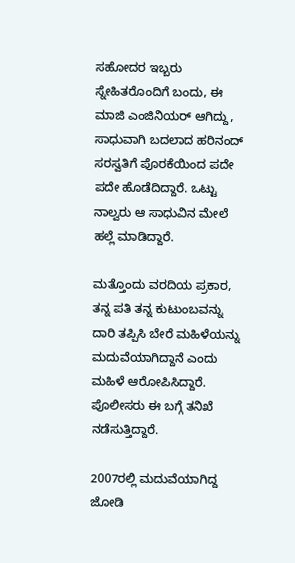ಸಹೋದರ ಇಬ್ಬರು ಸ್ನೇಹಿತರೊಂದಿಗೆ ಬಂದು, ಈ ಮಾಜಿ ಎಂಜಿನಿಯರ್‌ ಆಗಿದ್ದು, ಸಾಧುವಾಗಿ ಬದಲಾದ ಹರಿನಂದ್ ಸರಸ್ವತಿಗೆ ಪೊರಕೆಯಿಂದ ಪದೇ ಪದೇ ಹೊಡೆದಿದ್ದಾರೆ. ಒಟ್ಟು ನಾಲ್ವರು ಆ ಸಾಧುವಿನ ಮೇಲೆ ಹಲ್ಲೆ ಮಾಡಿದ್ದಾರೆ.

ಮತ್ತೊಂದು ವರದಿಯ ಪ್ರಕಾರ, ತನ್ನ ಪತಿ ತನ್ನ ಕುಟುಂಬವನ್ನು ದಾರಿ ತಪ್ಪಿಸಿ ಬೇರೆ ಮಹಿಳೆಯನ್ನು ಮದುವೆಯಾಗಿದ್ದಾನೆ ಎಂದು ಮಹಿಳೆ ಆರೋಪಿಸಿದ್ದಾರೆ. ಪೊಲೀಸರು ಈ ಬಗ್ಗೆ ತನಿಖೆ ನಡೆಸುತ್ತಿದ್ದಾರೆ.

2007ರಲ್ಲಿ ಮದುವೆಯಾಗಿದ್ದ ಜೋಡಿ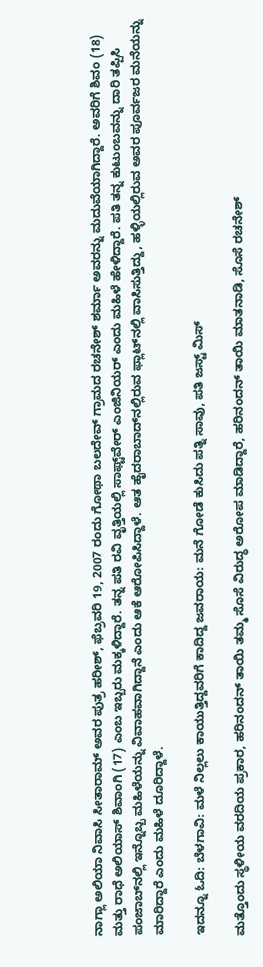ನಾಗ್ಲಾ ಅಲಿಯಾ ನಿವಾಸಿ ಸೀತಾರಾಮ್ ಅವರ ಪುತ್ರ ಹರೀಶ್, ಫೆಬ್ರವರಿ 19, 2007 ರಂದು ಗೋಥಾ ಬಲದೇವ್ ಗ್ರಾಮದ ರಚನೇಶ್ ಶರ್ಮಾ ಅವರನ್ನು ಮದುವೆಯಾಗಿದ್ದಾರೆ. ಅವರಿಗೆ ಶಿವಂ (18) ಮತ್ತು ರಾಧೆ ಅಲಿಯಾಸ್ ಶಿವಾಂಗಿ (17) ಎಂಬ ಇಬ್ಬರು ಮಕ್ಕಳಿದ್ದಾರೆ. ತನ್ನ ಪತಿ ರವಿ ವೃತ್ತಿಯಲ್ಲಿ ಸಾಫ್ಟ್‌ವೇರ್ ಎಂಜಿನಿಯರ್ ಎಂದು ಮಹಿಳೆ ಹೇಳಿದ್ದಾರೆ. ಪತಿ ತನ್ನ ಕುಟುಂಬವನ್ನು ದಾರಿ ತಪ್ಪಿಸಿ ಪಂಜಾಬ್‌ನಲ್ಲಿ ಇನ್ನೊಬ್ಬ ಮಹಿಳೆಯನ್ನು ವಿವಾಹವಾಗಿದ್ದಾನೆ ಎಂದು ಆಕೆ ಆರೋಪಿಸಿದ್ದಾಳೆ. ಆತ ಹೈದರಾಬಾದ್‌ನಲ್ಲಿರುವ ಫ್ಲಾಟ್‌ನಲ್ಲಿ ವಾಸಿಸುತ್ತಿದ್ದು, ಹಳ್ಳಿಯಲ್ಲಿರುವ ಅವರ ಪೂರ್ವಜರ ಮನೆಯನ್ನು ಮಾರಿದ್ದಾರೆ ಎಂದು ಮಹಿಳೆ ದೂರಿದ್ದಾಳೆ.

ಇದನ್ನೂ ಓದಿ: ಬೆಳಗಾವಿ: ಮಳೆ ನಿಲ್ಲಲು ಕಾಯುತ್ತಿದ್ದವರಿಗೆ ಕಾದಿದ್ದ ಜವರಾಯ: ಮನೆ ಗೋಡೆ ಕುಸಿದು ಪತ್ನಿ ಸಾವು, ಪತಿ ಜಸ್ಟ್ ಮಿಸ್

ಮತ್ತೊಂದು ಸ್ಥಳೀಯ ವರದಿಯ ಪ್ರಕಾರ, ಹರಿನಂದನ್ ತಾಯಿ ತಮ್ಮ ಸೊಸೆ ವಿರುದ್ಧ ಅರೋಪ ಮಾಡಿದ್ದಾರೆ, ಹರಿನಂದನ್ ತಾಯಿ ಮಾತನಾಡಿ, ಸೊಸೆ ರಚನೇಶ್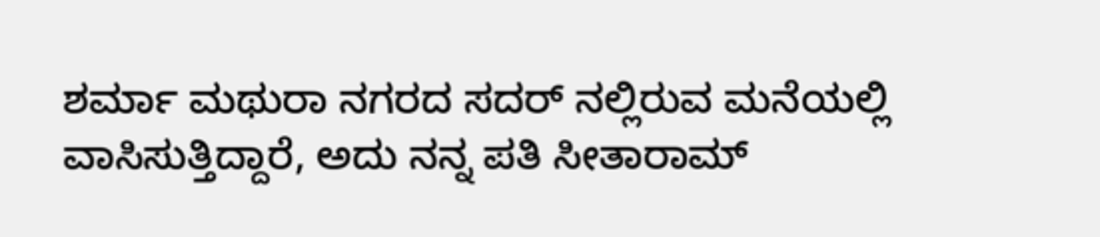ಶರ್ಮಾ ಮಥುರಾ ನಗರದ ಸದರ್ ನಲ್ಲಿರುವ ಮನೆಯಲ್ಲಿ ವಾಸಿಸುತ್ತಿದ್ದಾರೆ, ಅದು ನನ್ನ ಪತಿ ಸೀತಾರಾಮ್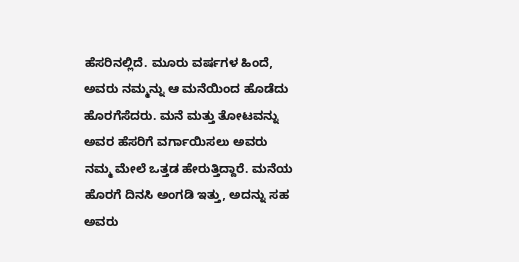ಹೆಸರಿನಲ್ಲಿದೆ. ಮೂರು ವರ್ಷಗಳ ಹಿಂದೆ, ಅವರು ನಮ್ಮನ್ನು ಆ ಮನೆಯಿಂದ ಹೊಡೆದು ಹೊರಗೆಸೆದರು. ಮನೆ ಮತ್ತು ತೋಟವನ್ನು ಅವರ ಹೆಸರಿಗೆ ವರ್ಗಾಯಿಸಲು ಅವರು ನಮ್ಮ ಮೇಲೆ ಒತ್ತಡ ಹೇರುತ್ತಿದ್ದಾರೆ. ಮನೆಯ ಹೊರಗೆ ದಿನಸಿ ಅಂಗಡಿ ಇತ್ತು, ಅದನ್ನು ಸಹ ಅವರು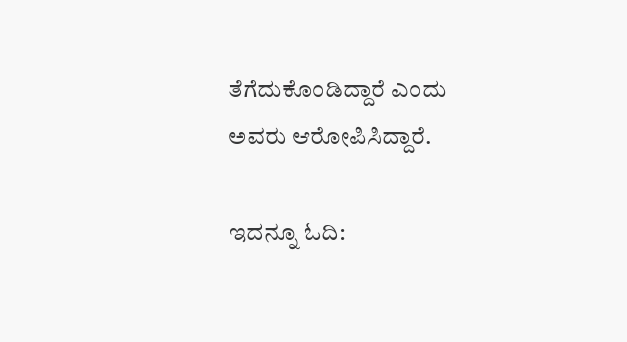ತೆಗೆದುಕೊಂಡಿದ್ದಾರೆ ಎಂದು ಅವರು ಆರೋಪಿಸಿದ್ದಾರೆ.

ಇದನ್ನೂ ಓದಿ: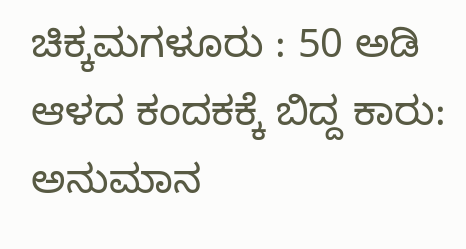ಚಿಕ್ಕಮಗಳೂರು : 50 ಅಡಿ ಆಳದ ಕಂದಕಕ್ಕೆ ಬಿದ್ದ ‌ಕಾರು: ಅನುಮಾನ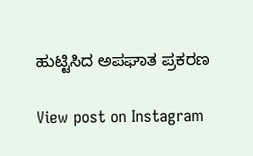ಹುಟ್ಟಿಸಿದ ಅಪಘಾತ ಪ್ರಕರಣ

View post on Instagram